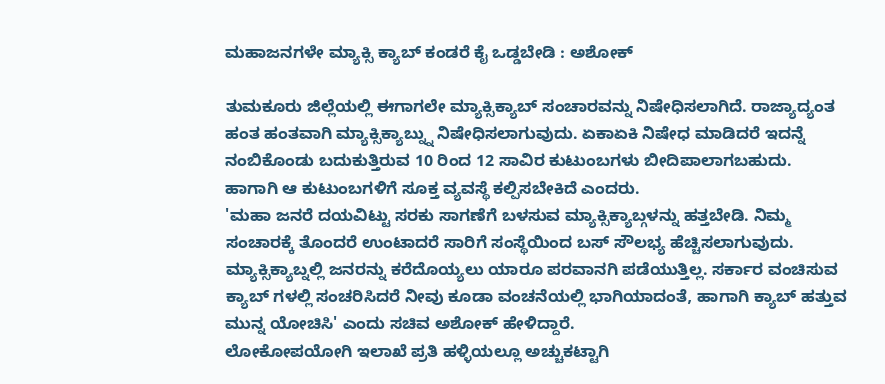ಮಹಾಜನಗಳೇ ಮ್ಯಾಕ್ಸಿ ಕ್ಯಾಬ್ ಕಂಡರೆ ಕೈ ಒಡ್ಡಬೇಡಿ : ಅಶೋಕ್

ತುಮಕೂರು ಜಿಲ್ಲೆಯಲ್ಲಿ ಈಗಾಗಲೇ ಮ್ಯಾಕ್ಸಿಕ್ಯಾಬ್ ಸಂಚಾರವನ್ನು ನಿಷೇಧಿಸಲಾಗಿದೆ. ರಾಜ್ಯಾದ್ಯಂತ ಹಂತ ಹಂತವಾಗಿ ಮ್ಯಾಕ್ಸಿಕ್ಯಾಬ್ನ್ನು ನಿಷೇಧಿಸಲಾಗುವುದು. ಏಕಾಏಕಿ ನಿಷೇಧ ಮಾಡಿದರೆ ಇದನ್ನೆ ನಂಬಿಕೊಂಡು ಬದುಕುತ್ತಿರುವ 10 ರಿಂದ 12 ಸಾವಿರ ಕುಟುಂಬಗಳು ಬೀದಿಪಾಲಾಗಬಹುದು. ಹಾಗಾಗಿ ಆ ಕುಟುಂಬಗಳಿಗೆ ಸೂಕ್ತ ವ್ಯವಸ್ಥೆ ಕಲ್ಪಿಸಬೇಕಿದೆ ಎಂದರು.
'ಮಹಾ ಜನರೆ ದಯವಿಟ್ಟು ಸರಕು ಸಾಗಣೆಗೆ ಬಳಸುವ ಮ್ಯಾಕ್ಸಿಕ್ಯಾಬ್ಗಳನ್ನು ಹತ್ತಬೇಡಿ. ನಿಮ್ಮ ಸಂಚಾರಕ್ಕೆ ತೊಂದರೆ ಉಂಟಾದರೆ ಸಾರಿಗೆ ಸಂಸ್ಥೆಯಿಂದ ಬಸ್ ಸೌಲಭ್ಯ ಹೆಚ್ಚಿಸಲಾಗುವುದು. ಮ್ಯಾಕ್ಸಿಕ್ಯಾಬ್ನಲ್ಲಿ ಜನರನ್ನು ಕರೆದೊಯ್ಯಲು ಯಾರೂ ಪರವಾನಗಿ ಪಡೆಯುತ್ತಿಲ್ಲ. ಸರ್ಕಾರ ವಂಚಿಸುವ ಕ್ಯಾಬ್ ಗಳಲ್ಲಿ ಸಂಚರಿಸಿದರೆ ನೀವು ಕೂಡಾ ವಂಚನೆಯಲ್ಲಿ ಭಾಗಿಯಾದಂತೆ, ಹಾಗಾಗಿ ಕ್ಯಾಬ್ ಹತ್ತುವ ಮುನ್ನ ಯೋಚಿಸಿ' ಎಂದು ಸಚಿವ ಅಶೋಕ್ ಹೇಳಿದ್ದಾರೆ.
ಲೋಕೋಪಯೋಗಿ ಇಲಾಖೆ ಪ್ರತಿ ಹಳ್ಳಿಯಲ್ಲೂ ಅಚ್ಚುಕಟ್ಟಾಗಿ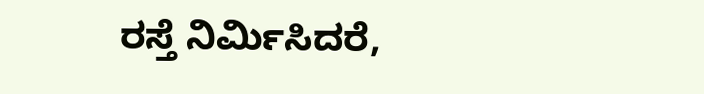ರಸ್ತೆ ನಿರ್ಮಿಸಿದರೆ,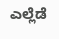ಎಲ್ಲೆಡೆ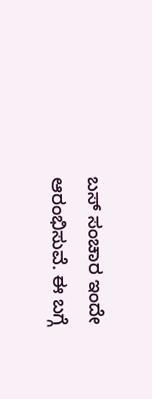ಬಸ್ ಸಂಚಾರ ಇಂದೇ ಆರಂಭಿಸುವೆ. ಈ ಬಗ್ಗೆ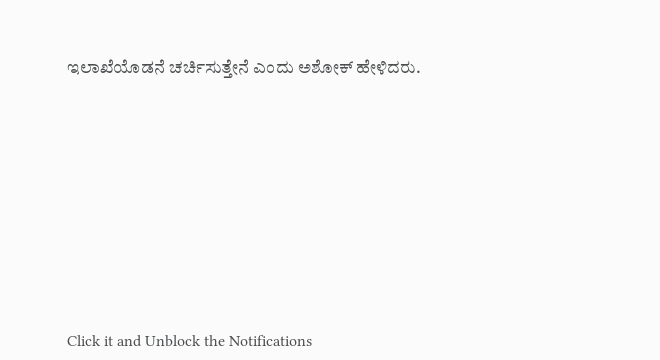ಇಲಾಖೆಯೊಡನೆ ಚರ್ಚಿಸುತ್ತೇನೆ ಎಂದು ಅಶೋಕ್ ಹೇಳಿದರು.












Click it and Unblock the Notifications